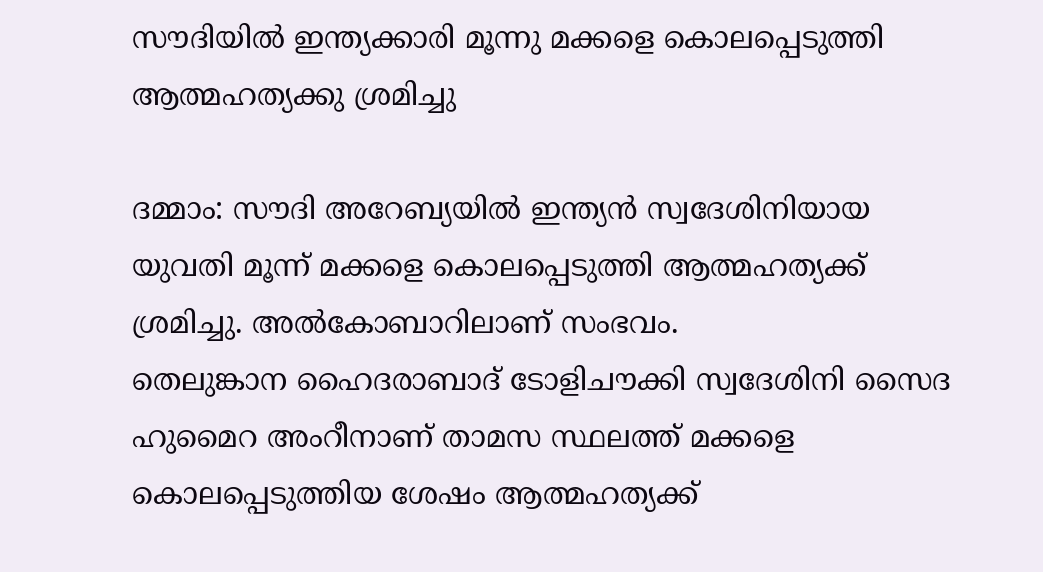സൗദിയില്‍ ഇന്ത്യക്കാരി മൂന്നു മക്കളെ കൊലപ്പെടുത്തി ആത്മഹത്യക്കു ശ്രമിച്ചു

ദമ്മാം: സൗദി അറേബ്യയില്‍ ഇന്ത്യന്‍ സ്വദേശിനിയായ യുവതി മൂന്ന് മക്കളെ കൊലപ്പെടുത്തി ആത്മഹത്യക്ക് ശ്രമിച്ചു. അല്‍കോബാറിലാണ് സംഭവം.
തെലുങ്കാന ഹൈദരാബാദ് ടോളിചൗക്കി സ്വദേശിനി സൈദ ഹുമൈറ അംറീനാണ് താമസ സ്ഥലത്ത് മക്കളെ കൊലപ്പെടുത്തിയ ശേഷം ആത്മഹത്യക്ക്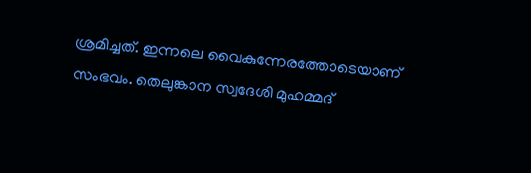ശ്രമിച്ചത്. ഇന്നലെ വൈകുന്നേരത്തോടെയാണ് സംഭവം. തെലുങ്കാന സ്വദേശി മുഹമ്മദ്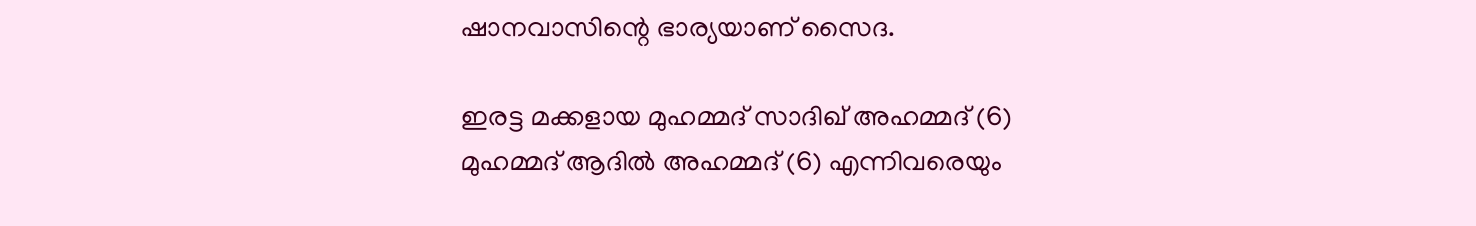ഷാനവാസിന്റെ ഭാര്യയാണ് സൈദ.

ഇരട്ട മക്കളായ മുഹമ്മദ് സാദിഖ് അഹമ്മദ് (6) മുഹമ്മദ് ആദില്‍ അഹമ്മദ് (6) എന്നിവരെയും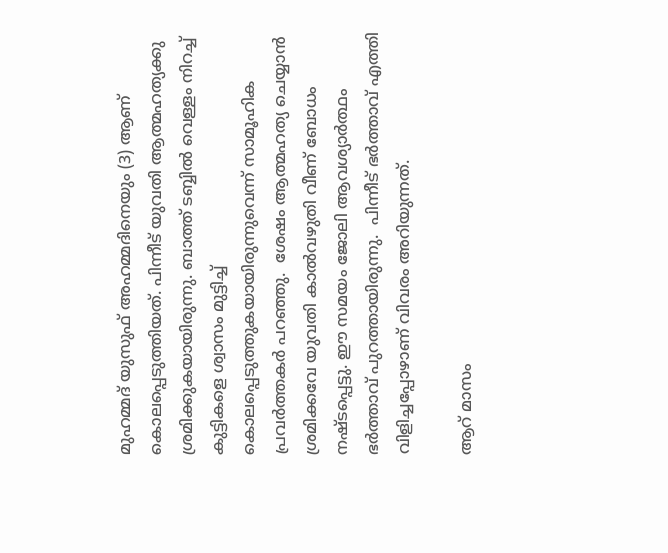മുഹമ്മദ് യുസുഫ് അഹമ്മദിനെയും (3) ആണ് കൊലപ്പെടുത്തിയത്. പിന്നീട് യുവതി ആത്മഹത്യക്കു ശ്രമിക്കുകയായിരുന്നു. ബാത്ത് ടബ്ബിൽ വെള്ളം നിറച്ച് കുട്ടികളെ ശ്വാസം മുട്ടിച്ച് കൊലപ്പെടുത്തുകയായിരുന്നുവെന്ന് സാമൂഹിക പ്രവർത്തകർ പറഞ്ഞു.  ശേഷം ആത്മഹത്യ ചെയ്യാൻ ശ്രമിക്കവേ യുവതി കാൽവഴുതി വീണ് ബോധം നഷ്ടപ്പെട്ടു. ഈ സമയം ജോലി ആവശ്യാർത്ഥം ഭർത്താവ് പുറത്തായിരുന്നു.  പിന്നീട് ഭർത്താവ് എത്തി വിളിച്ചപ്പോഴാണ് വിവരം അറിയുന്നത്.

ആറ് മാസം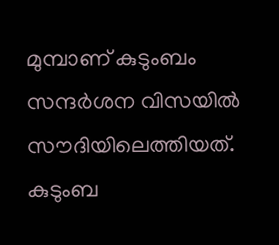മുമ്പാണ് കുടുംബം സന്ദർശന വിസയിൽ സൗദിയിലെത്തിയത്. കുടുംബ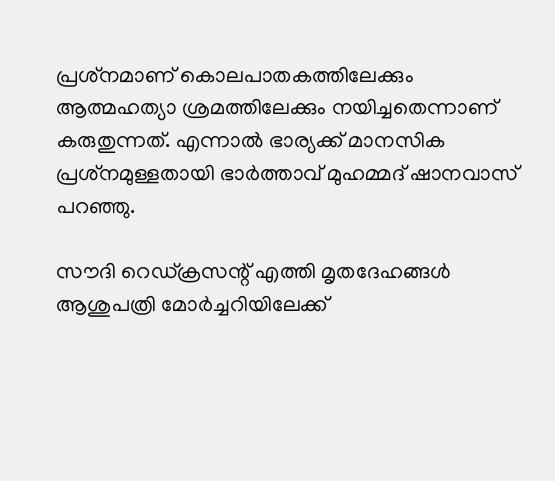പ്രശ്‌നമാണ് കൊലപാതകത്തിലേക്കും ആത്മഹത്യാ ശ്രമത്തിലേക്കും നയിച്ചതെന്നാണ് കരുതുന്നത്. എന്നാൽ ഭാര്യക്ക് മാനസിക പ്രശ്‌നമുള്ളതായി ഭാർത്താവ് മുഹമ്മദ് ഷാനവാസ് പറഞ്ഞു.

സൗദി റെഡ്ക്രസന്റ് എത്തി മൃതദേഹങ്ങള്‍ ആശുപത്രി മോര്‍ച്ചറിയിലേക്ക്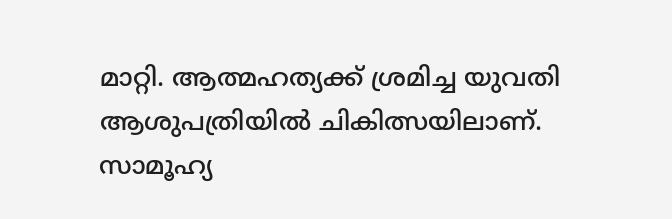മാറ്റി. ആത്മഹത്യക്ക് ശ്രമിച്ച യുവതി ആശുപത്രിയില്‍ ചികിത്സയിലാണ്. സാമൂഹ്യ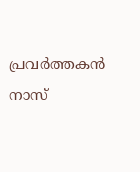പ്രവര്‍ത്തകന്‍ നാസ്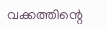വക്കത്തിന്റെ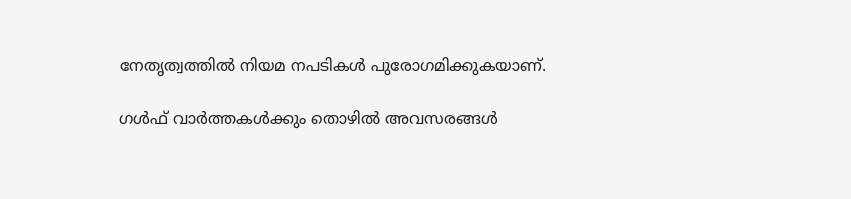നേതൃത്വത്തില്‍ നിയമ നപടികള്‍ പുരോഗമിക്കുകയാണ്.

ഗൾഫ് വാർത്തകൾക്കും തൊഴിൽ അവസരങ്ങൾ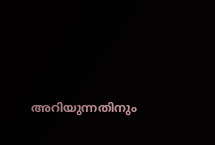അറിയുന്നതിനും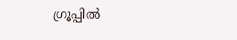ഗ്രൂപ്പിൽ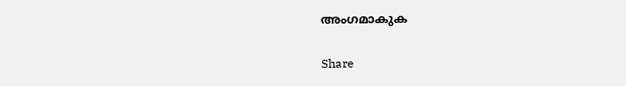അംഗമാകുക

Share